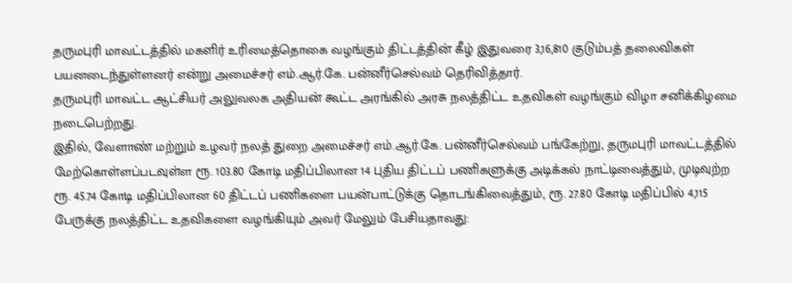தருமபுரி மாவட்டத்தில் மகளிர் உரிமைத்தொகை வழங்கும் திட்டத்தின் கீழ் இதுவரை 3,16,810 குடும்பத் தலைவிகள் பயனடைந்துள்ளனர் என்று அமைச்சர் எம்.ஆர்.கே. பன்னீர்செல்வம் தெரிவித்தார்.
தருமபுரி மாவட்ட ஆட்சியர் அலுவலக அதியன் கூட்ட அரங்கில் அரசு நலத்திட்ட உதவிகள் வழங்கும் விழா சனிக்கிழமை நடைபெற்றது.
இதில், வேளாண் மற்றும் உழவர் நலத் துறை அமைச்சர் எம்.ஆர்.கே. பன்னீர்செல்வம் பங்கேற்று, தருமபுரி மாவட்டத்தில் மேற்கொள்ளப்படவுள்ள ரூ. 103.80 கோடி மதிப்பிலான 14 புதிய திட்டப் பணிகளுக்கு அடிக்கல் நாட்டிவைத்தும், முடிவுற்ற ரூ. 45.74 கோடி மதிப்பிலான 60 திட்டப் பணிகளை பயன்பாட்டுக்கு தொடங்கிவைத்தும், ரூ. 27.80 கோடி மதிப்பில் 4,115 பேருக்கு நலத்திட்ட உதவிகளை வழங்கியும் அவர் மேலும் பேசியதாவது: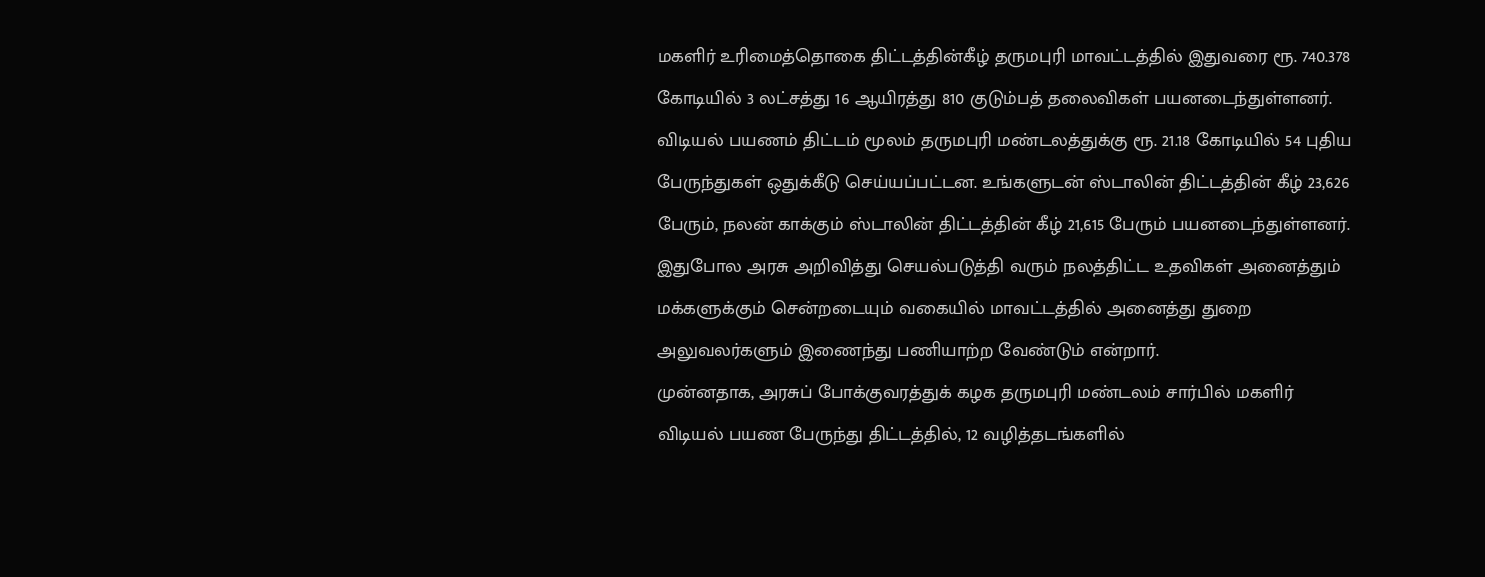மகளிர் உரிமைத்தொகை திட்டத்தின்கீழ் தருமபுரி மாவட்டத்தில் இதுவரை ரூ. 740.378 கோடியில் 3 லட்சத்து 16 ஆயிரத்து 810 குடும்பத் தலைவிகள் பயனடைந்துள்ளனர். விடியல் பயணம் திட்டம் மூலம் தருமபுரி மண்டலத்துக்கு ரூ. 21.18 கோடியில் 54 புதிய பேருந்துகள் ஒதுக்கீடு செய்யப்பட்டன. உங்களுடன் ஸ்டாலின் திட்டத்தின் கீழ் 23,626 பேரும், நலன் காக்கும் ஸ்டாலின் திட்டத்தின் கீழ் 21,615 பேரும் பயனடைந்துள்ளனர். இதுபோல அரசு அறிவித்து செயல்படுத்தி வரும் நலத்திட்ட உதவிகள் அனைத்தும் மக்களுக்கும் சென்றடையும் வகையில் மாவட்டத்தில் அனைத்து துறை அலுவலர்களும் இணைந்து பணியாற்ற வேண்டும் என்றார்.
முன்னதாக, அரசுப் போக்குவரத்துக் கழக தருமபுரி மண்டலம் சார்பில் மகளிர் விடியல் பயண பேருந்து திட்டத்தில், 12 வழித்தடங்களில்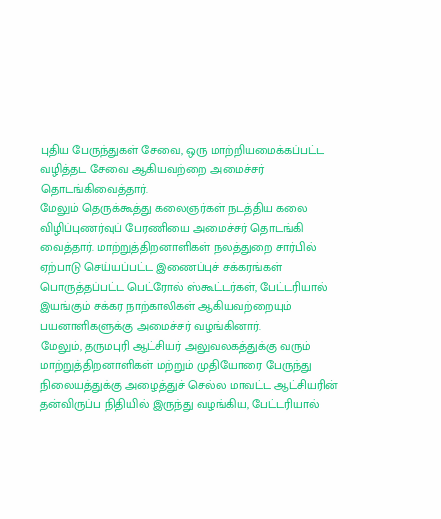புதிய பேருந்துகள் சேவை, ஒரு மாற்றியமைக்கப்பட்ட வழித்தட சேவை ஆகியவற்றை அமைச்சர் தொடங்கிவைத்தார்.
மேலும் தெருக்கூத்து கலைஞர்கள் நடத்திய கலை விழிப்புணர்வுப் பேரணியை அமைச்சர் தொடங்கி வைத்தார். மாற்றுத்திறனாளிகள் நலத்துறை சார்பில் ஏற்பாடு செய்யப்பட்ட இணைப்புச் சக்கரங்கள் பொருத்தப்பட்ட பெட்ரோல் ஸ்கூட்டர்கள், பேட்டரியால் இயங்கும் சக்கர நாற்காலிகள் ஆகியவற்றையும் பயனாளிகளுக்கு அமைச்சர் வழங்கினார்.
மேலும், தருமபுரி ஆட்சியர் அலுவலகத்துக்கு வரும் மாற்றுத்திறனாளிகள் மற்றும் முதியோரை பேருந்து நிலையத்துக்கு அழைத்துச் செல்ல மாவட்ட ஆட்சியரின் தன்விருப்ப நிதியில் இருந்து வழங்கிய, பேட்டரியால்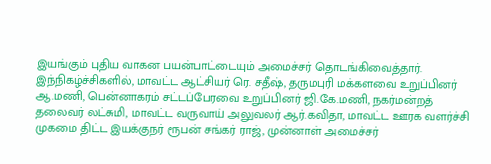இயங்கும் புதிய வாகன பயன்பாட்டையும் அமைச்சர் தொடங்கிவைத்தார்.
இந்நிகழ்ச்சிகளில், மாவட்ட ஆட்சியர் ரெ. சதீஷ், தருமபுரி மக்களவை உறுப்பினர் ஆ.மணி, பென்னாகரம் சட்டப்பேரவை உறுப்பினர் ஜி.கே.மணி, நகர்மன்றத் தலைவர் லட்சுமி, மாவட்ட வருவாய் அலுவலர் ஆர்.கவிதா, மாவட்ட ஊரக வளர்ச்சி முகமை திட்ட இயக்குநர் ரூபன் சங்கர் ராஜ், முன்னாள் அமைச்சர்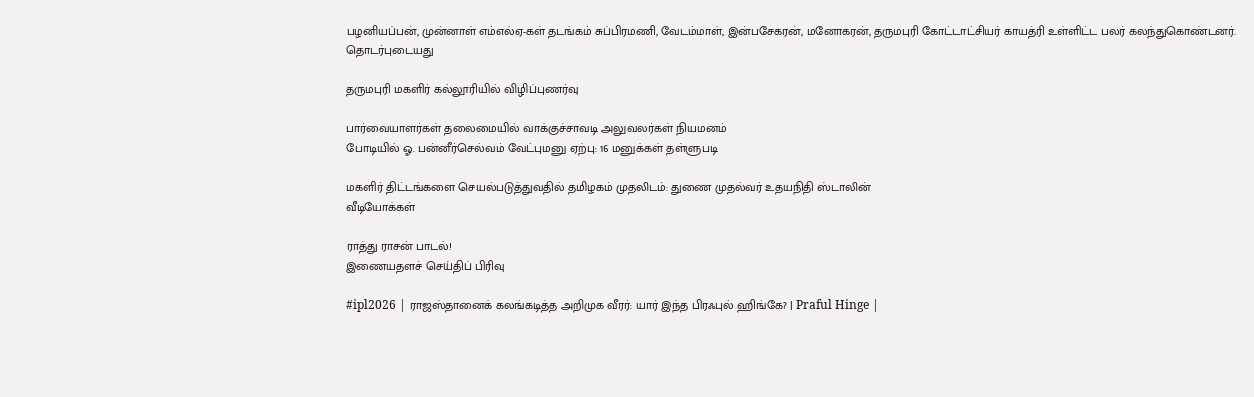பழனியப்பன், முன்னாள் எம்எல்ஏ-கள் தடங்கம் சுப்பிரமணி, வேடம்மாள், இன்பசேகரன், மனோகரன், தருமபுரி கோட்டாட்சியர் காயத்ரி உள்ளிட்ட பலர் கலந்துகொண்டனர்.
தொடர்புடையது

தருமபுரி மகளிர் கல்லூரியில் விழிப்புணர்வு

பார்வையாளர்கள் தலைமையில் வாக்குச்சாவடி அலுவலர்கள் நியமனம்
போடியில் ஓ. பன்னீர்செல்வம் வேட்புமனு ஏற்பு: 16 மனுக்கள் தள்ளுபடி

மகளிர் திட்டங்களை செயல்படுத்துவதில் தமிழகம் முதலிடம்: துணை முதல்வர் உதயநிதி ஸ்டாலின்
வீடியோக்கள்

ராத்து ராசன் பாடல்!
இணையதளச் செய்திப் பிரிவு

#ipl2026 | ராஜஸ்தானைக் கலங்கடித்த அறிமுக வீரர்: யார் இந்த பிரஃபுல் ஹிங்கே? | Praful Hinge |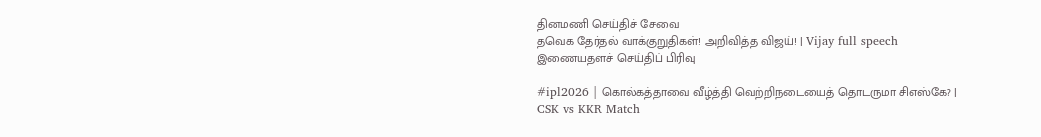தினமணி செய்திச் சேவை
தவெக தேர்தல் வாக்குறுதிகள்! அறிவித்த விஜய்! | Vijay full speech
இணையதளச் செய்திப் பிரிவு

#ipl2026 | கொல்கத்தாவை வீழ்த்தி வெற்றிநடையைத் தொடருமா சிஎஸ்கே? | CSK vs KKR Match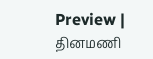Preview |
தினமணி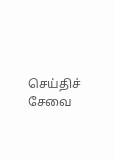செய்திச் சேவை